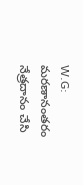W.G: మరణానంతరం నేత్రదానం చేసి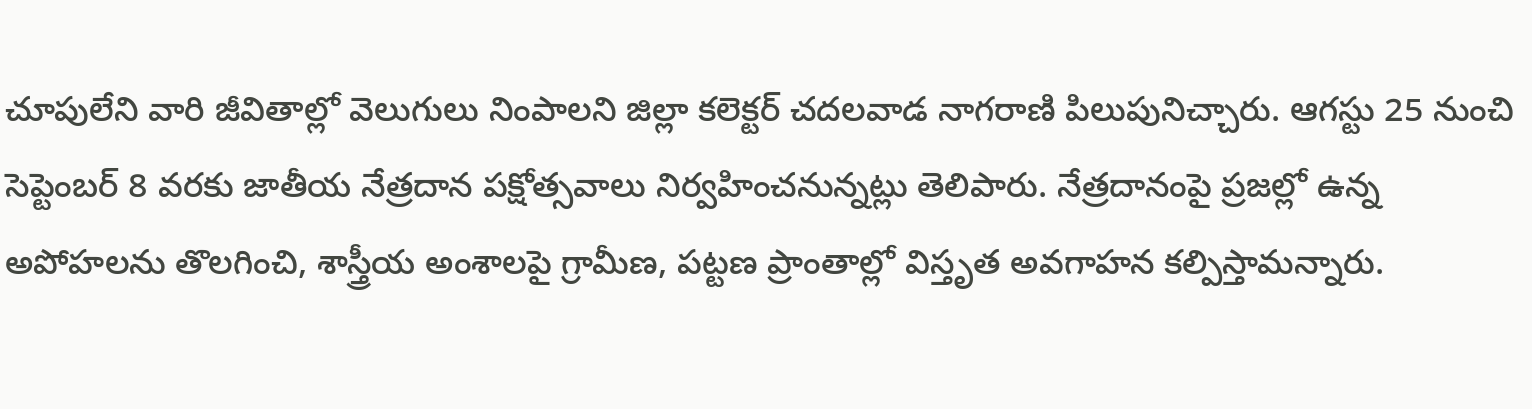చూపులేని వారి జీవితాల్లో వెలుగులు నింపాలని జిల్లా కలెక్టర్ చదలవాడ నాగరాణి పిలుపునిచ్చారు. ఆగస్టు 25 నుంచి సెప్టెంబర్ 8 వరకు జాతీయ నేత్రదాన పక్షోత్సవాలు నిర్వహించనున్నట్లు తెలిపారు. నేత్రదానంపై ప్రజల్లో ఉన్న అపోహలను తొలగించి, శాస్త్రీయ అంశాలపై గ్రామీణ, పట్టణ ప్రాంతాల్లో విస్తృత అవగాహన కల్పిస్తామన్నారు.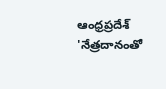ఆంధ్రప్రదేశ్
'నేత్రదానంతో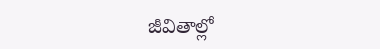జీవితాల్లో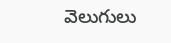వెలుగులు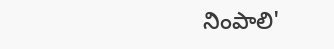నింపాలి'